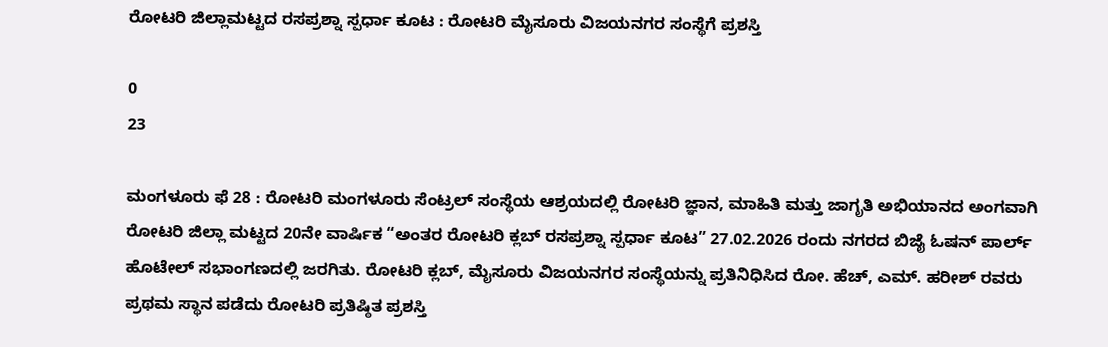ರೋಟರಿ ಜಿಲ್ಲಾಮಟ್ಟದ ರಸಪ್ರಶ್ನಾ ಸ್ಪರ್ಧಾ ಕೂಟ : ರೋಟರಿ ಮೈಸೂರು ವಿಜಯನಗರ ಸಂಸ್ಥೆಗೆ ಪ್ರಶಸ್ತಿ

0
23

ಮಂಗಳೂರು ಫೆ 28 : ರೋಟರಿ ಮಂಗಳೂರು ಸೆಂಟ್ರಲ್ ಸಂಸ್ಥೆಯ ಆಶ್ರಯದಲ್ಲಿ ರೋಟರಿ ಜ್ಞಾನ, ಮಾಹಿತಿ ಮತ್ತು ಜಾಗೃತಿ ಅಭಿಯಾನದ ಅಂಗವಾಗಿ ರೋಟರಿ ಜಿಲ್ಲಾ ಮಟ್ಟದ 20ನೇ ವಾರ್ಷಿಕ “ಅಂತರ ರೋಟರಿ ಕ್ಲಬ್ ರಸಪ್ರಶ್ನಾ ಸ್ಪರ್ಧಾ ಕೂಟ” 27.02.2026 ರಂದು ನಗರದ ಬಿಜೈ ಓಷನ್ ಪಾರ್ಲ್ ಹೊಟೇಲ್ ಸಭಾಂಗಣದಲ್ಲಿ ಜರಗಿತು. ರೋಟರಿ ಕ್ಲಬ್, ಮೈಸೂರು ವಿಜಯನಗರ ಸಂಸ್ಥೆಯನ್ನು ಪ್ರತಿನಿಧಿಸಿದ ರೋ. ಹೆಚ್, ಎಮ್. ಹರೀಶ್ ರವರು ಪ್ರಥಮ ಸ್ಥಾನ ಪಡೆದು ರೋಟರಿ ಪ್ರತಿಷ್ಠಿತ ಪ್ರಶಸ್ತಿ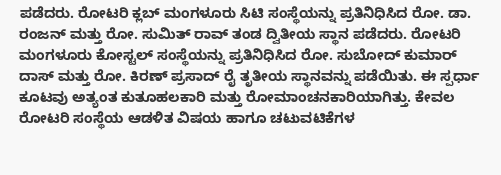ಪಡೆದರು. ರೋಟರಿ ಕ್ಲಬ್ ಮಂಗಳೂರು ಸಿಟಿ ಸಂಸ್ಥೆಯನ್ನು ಪ್ರತಿನಿಧಿಸಿದ ರೋ. ಡಾ. ರಂಜನ್ ಮತ್ತು ರೋ. ಸುಮಿತ್ ರಾವ್ ತಂಡ ದ್ವಿತೀಯ ಸ್ಥಾನ ಪಡೆದರು. ರೋಟರಿ ಮಂಗಳೂರು ಕೋಸ್ಟಲ್ ಸಂಸ್ಥೆಯನ್ನು ಪ್ರತಿನಿಧಿಸಿದ ರೋ. ಸುಬೋದ್ ಕುಮಾರ್ ದಾಸ್ ಮತ್ತು ರೋ. ಕಿರಣ್ ಪ್ರಸಾದ್ ರೈ ತೃತೀಯ ಸ್ಥಾನವನ್ನು ಪಡೆಯಿತು. ಈ ಸ್ಪರ್ಧಾ ಕೂಟವು ಅತ್ಯಂತ ಕುತೂಹಲಕಾರಿ ಮತ್ತು ರೋಮಾಂಚನಕಾರಿಯಾಗಿತ್ತು. ಕೇವಲ ರೋಟರಿ ಸಂಸ್ಥೆಯ ಆಡಳಿತ ವಿಷಯ ಹಾಗೂ ಚಟುವಟಿಕೆಗಳ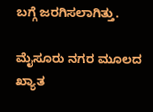ಬಗ್ಗೆ ಜರಗಿಸಲಾಗಿತ್ತು.

ಮೈಸೂರು ನಗರ ಮೂಲದ ಖ್ಯಾತ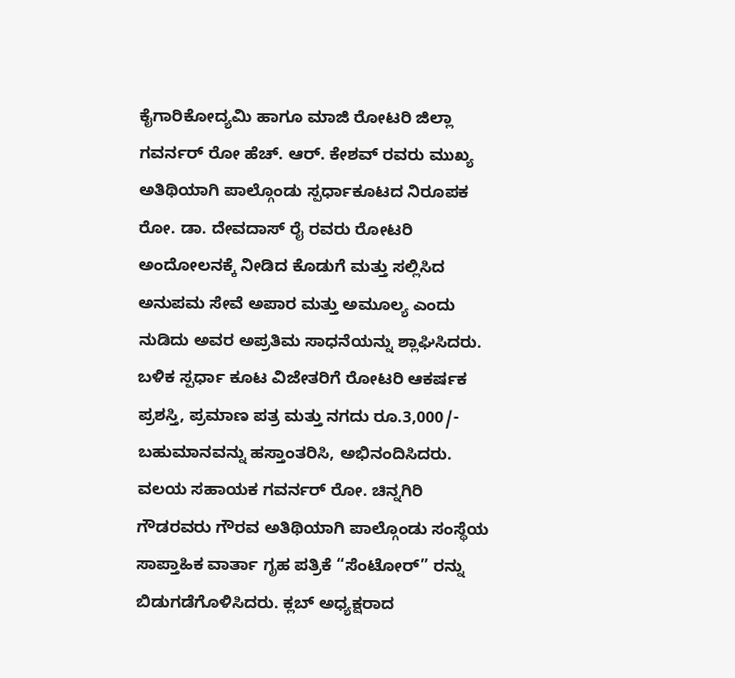ಕೈಗಾರಿಕೋದ್ಯಮಿ ಹಾಗೂ ಮಾಜಿ ರೋಟರಿ ಜಿಲ್ಲಾ ಗವರ್ನರ್ ರೋ ಹೆಚ್. ಆರ್. ಕೇಶವ್ ರವರು ಮುಖ್ಯ ಅತಿಥಿಯಾಗಿ ಪಾಲ್ಗೊಂಡು ಸ್ಪರ್ಧಾಕೂಟದ ನಿರೂಪಕ ರೋ. ಡಾ. ದೇವದಾಸ್ ರೈ ರವರು ರೋಟರಿ ಅಂದೋಲನಕ್ಕೆ ನೀಡಿದ ಕೊಡುಗೆ ಮತ್ತು ಸಲ್ಲಿಸಿದ ಅನುಪಮ ಸೇವೆ ಅಪಾರ ಮತ್ತು ಅಮೂಲ್ಯ ಎಂದು ನುಡಿದು ಅವರ ಅಪ್ರತಿಮ ಸಾಧನೆಯನ್ನು ಶ್ಲಾಘಿಸಿದರು. ಬಳಿಕ ಸ್ಪರ್ಧಾ ಕೂಟ ವಿಜೇತರಿಗೆ ರೋಟರಿ ಆಕರ್ಷಕ ಪ್ರಶಸ್ತಿ, ಪ್ರಮಾಣ ಪತ್ರ ಮತ್ತು ನಗದು ರೂ.3,000/- ಬಹುಮಾನವನ್ನು ಹಸ್ತಾಂತರಿಸಿ, ಅಭಿನಂದಿಸಿದರು. ವಲಯ ಸಹಾಯಕ ಗವರ್ನರ್ ರೋ. ಚಿನ್ನಗಿರಿ ಗೌಡರವರು ಗೌರವ ಅತಿಥಿಯಾಗಿ ಪಾಲ್ಗೊಂಡು ಸಂಸ್ಥೆಯ ಸಾಪ್ತಾಹಿಕ ವಾರ್ತಾ ಗೃಹ ಪತ್ರಿಕೆ “ಸೆಂಟೋರ್” ರನ್ನು ಬಿಡುಗಡೆಗೊಳಿಸಿದರು. ಕ್ಲಬ್ ಅಧ್ಯಕ್ಷರಾದ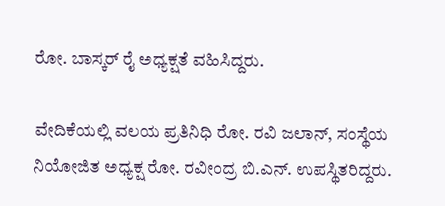ರೋ. ಬಾಸ್ಕರ್ ರೈ ಅಧ್ಯಕ್ಷತೆ ವಹಿಸಿದ್ದರು.

ವೇದಿಕೆಯಲ್ಲಿ ವಲಯ ಪ್ರತಿನಿಧಿ ರೋ. ರವಿ ಜಲಾನ್, ಸಂಸ್ಥೆಯ ನಿಯೋಜಿತ ಅಧ್ಯಕ್ಷ ರೋ. ರವೀಂದ್ರ ಬಿ.ಎನ್. ಉಪಸ್ಥಿತರಿದ್ದರು.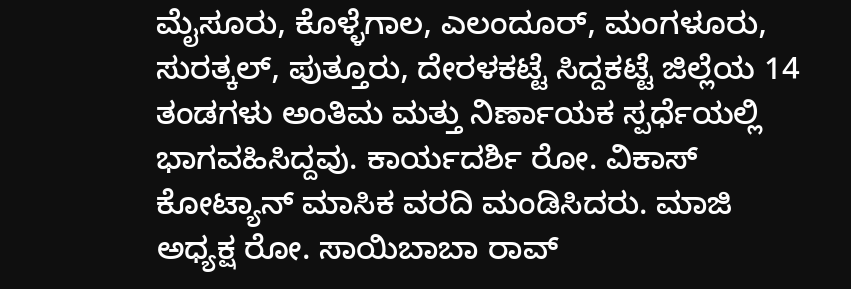ಮೈಸೂರು, ಕೊಳ್ಳೆಗಾಲ, ಎಲಂದೂರ್, ಮಂಗಳೂರು, ಸುರತ್ಕಲ್, ಪುತ್ತೂರು, ದೇರಳಕಟ್ಟೆ ಸಿದ್ದಕಟ್ಟೆ ಜಿಲ್ಲೆಯ 14 ತಂಡಗಳು ಅಂತಿಮ ಮತ್ತು ನಿರ್ಣಾಯಕ ಸ್ಪರ್ಧೆಯಲ್ಲಿ ಭಾಗವಹಿಸಿದ್ದವು. ಕಾರ್ಯದರ್ಶಿ ರೋ. ವಿಕಾಸ್ ಕೋಟ್ಯಾನ್ ಮಾಸಿಕ ವರದಿ ಮಂಡಿಸಿದರು. ಮಾಜಿ ಅಧ್ಯಕ್ಷ ರೋ. ಸಾಯಿಬಾಬಾ ರಾವ್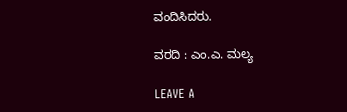ವಂದಿಸಿದರು.

ವರದಿ : ಎಂ.ಎ. ಮಲ್ಯ

LEAVE A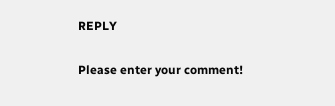REPLY

Please enter your comment!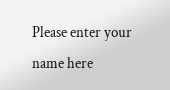Please enter your name here